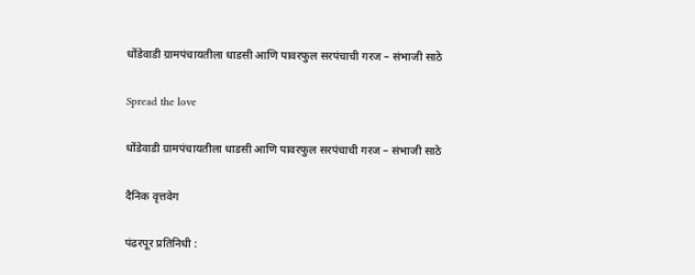धोंडेवाडी ग्रामपंचायतीला धाडसी आणि पावरफुल सरपंचाची गरज – संभाजी साठे

Spread the love

धोंडेवाडी ग्रामपंचायतीला धाडसी आणि पावरफुल सरपंचाची गरज – संभाजी साठे

दैनिक वृत्तवेग

पंढरपूर प्रतिनिधी :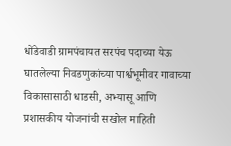धोंडेवाडी ग्रामपंचायत सरपंच पदाच्या येऊ घातलेल्या निवडणुकांच्या पार्श्वभूमीवर गावाच्या विकासासाठी धाडसी, अभ्यासू आणि प्रशासकीय योजनांची सखोल माहिती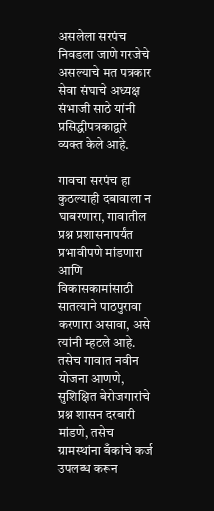असलेला सरपंच निवडला जाणे गरजेचे असल्याचे मत पत्रकार सेवा संघाचे अध्यक्ष संभाजी साठे यांनी प्रसिद्धीपत्रकाद्वारे व्यक्त केले आहे.

गावचा सरपंच हा कुठल्याही दबावाला न घाबरणारा, गावातील प्रश्न प्रशासनापर्यंत प्रभावीपणे मांडणारा आणि विकासकामांसाठी सातत्याने पाठपुरावा करणारा असावा, असे त्यांनी म्हटले आहे. तसेच गावात नवीन योजना आणणे, सुशिक्षित बेरोजगारांचे प्रश्न शासन दरबारी मांडणे, तसेच ग्रामस्थांना बँकांचे कर्ज उपलब्ध करून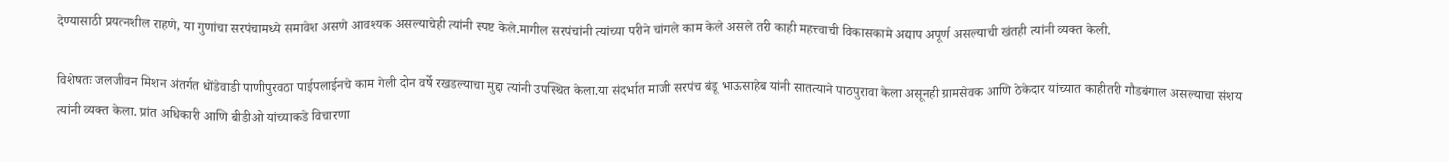देण्यासाठी प्रयत्नशील राहणे, या गुणांचा सरपंचामध्ये समावेश असणे आवश्यक असल्याचेही त्यांनी स्पष्ट केले.मागील सरपंचांनी त्यांच्या परीने चांगले काम केले असले तरी काही महत्त्वाची विकासकामे अद्याप अपूर्ण असल्याची खंतही त्यांनी व्यक्त केली.

विशेषतः जलजीवन मिशन अंतर्गत धोंडेवाडी पाणीपुरवठा पाईपलाईनचे काम गेली दोन वर्षे रखडल्याचा मुद्दा त्यांनी उपस्थित केला.या संदर्भात माजी सरपंच बंडू भाऊसाहेब यांनी सातत्याने पाठपुरावा केला असूनही ग्रामसेवक आणि ठेकेदार यांच्यात काहीतरी गौडबंगाल असल्याचा संशय त्यांनी व्यक्त केला. प्रांत अधिकारी आणि बीडीओ यांच्याकडे विचारणा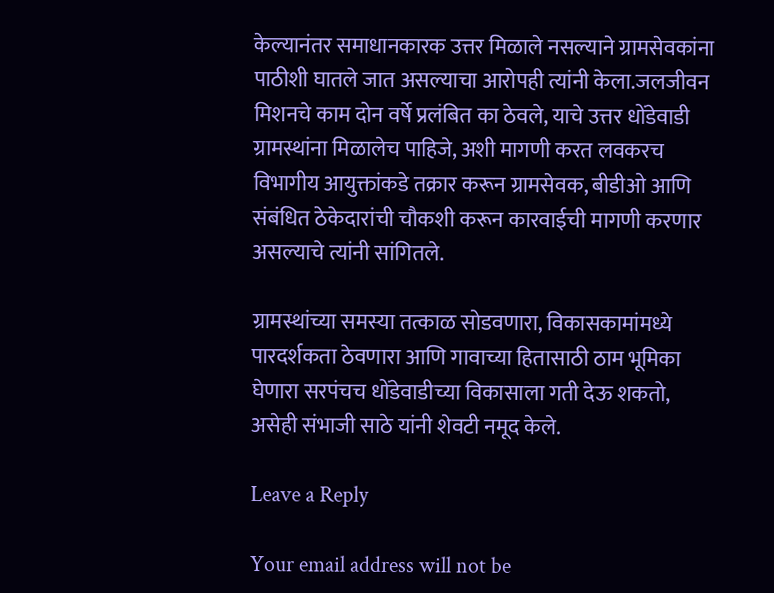केल्यानंतर समाधानकारक उत्तर मिळाले नसल्याने ग्रामसेवकांना पाठीशी घातले जात असल्याचा आरोपही त्यांनी केला.जलजीवन मिशनचे काम दोन वर्षे प्रलंबित का ठेवले, याचे उत्तर धोंडेवाडी ग्रामस्थांना मिळालेच पाहिजे, अशी मागणी करत लवकरच विभागीय आयुक्तांकडे तक्रार करून ग्रामसेवक, बीडीओ आणि संबंधित ठेकेदारांची चौकशी करून कारवाईची मागणी करणार असल्याचे त्यांनी सांगितले.

ग्रामस्थांच्या समस्या तत्काळ सोडवणारा, विकासकामांमध्ये पारदर्शकता ठेवणारा आणि गावाच्या हितासाठी ठाम भूमिका घेणारा सरपंचच धोंडेवाडीच्या विकासाला गती देऊ शकतो, असेही संभाजी साठे यांनी शेवटी नमूद केले.

Leave a Reply

Your email address will not be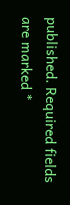published. Required fields are marked *